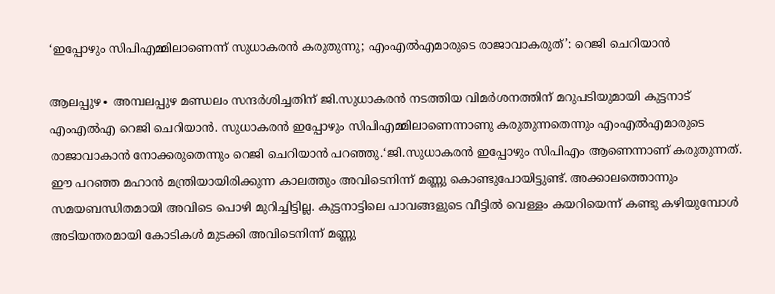‘ഇപ്പോഴും സിപിഎമ്മിലാണെന്ന് സുധാകരൻ കരുതുന്നു; എംഎൽഎമാരുടെ രാജാവാകരുത്’: റെജി ചെറിയാൻ

ആലപ്പുഴ∙ അമ്പലപ്പുഴ മണ്ഡലം സന്ദർശിച്ചതിന് ജി.സുധാകരൻ നടത്തിയ വിമർശനത്തിന് മറുപടിയുമായി കുട്ടനാട് എംഎൽഎ റെജി ചെറിയാൻ. സുധാകരൻ ഇപ്പോഴും സിപിഎമ്മിലാണെന്നാണു കരുതുന്നതെന്നും എംഎൽഎമാരുടെ രാജാവാകാൻ നോക്കരുതെന്നും റെജി ചെറിയാൻ പറഞ്ഞു.‘ജി.സുധാകരൻ ഇപ്പോഴും സിപിഎം ആണെന്നാണ് കരുതുന്നത്. ഈ പറഞ്ഞ മഹാൻ മന്ത്രിയായിരിക്കുന്ന കാലത്തും അവിടെനിന്ന് മണ്ണു കൊണ്ടുപോയിട്ടുണ്ട്. അക്കാലത്തൊന്നും സമയബന്ധിതമായി അവിടെ പൊഴി മുറിച്ചിട്ടില്ല. കുട്ടനാട്ടിലെ പാവങ്ങളുടെ വീട്ടിൽ വെള്ളം കയറിയെന്ന് കണ്ടു കഴിയുമ്പോൾ അടിയന്തരമായി കോടികൾ മുടക്കി അവിടെനിന്ന് മണ്ണു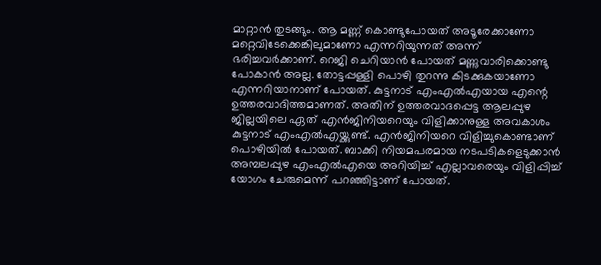മാറ്റാൻ തുടങ്ങും. ആ മണ്ണ് കൊണ്ടുപോയത് അടൂരേക്കാണോ മറ്റെവിടേക്കെങ്കിലുമാണോ എന്നറിയുന്നത് അന്ന് ഭരിച്ചവർക്കാണ്. റെജി ചെറിയാൻ പോയത് മണ്ണുവാരിക്കൊണ്ടു പോകാൻ അല്ല. തോട്ടപ്പള്ളി പൊഴി തുറന്നു കിടക്കുകയാണോ എന്നറിയാനാണ് പോയത്. കുട്ടനാട് എംഎൽഎയായ എന്റെ ഉത്തരവാദിത്തമാണത്. അതിന് ഉത്തരവാദപ്പെട്ട ആലപ്പുഴ ജില്ലയിലെ ഏത് എൻജിനിയറെയും വിളിക്കാനുള്ള അവകാശം കുട്ടനാട് എംഎൽഎയ്ക്കുണ്ട്. എൻജിനിയറെ വിളിച്ചുകൊണ്ടാണ് പൊഴിയിൽ പോയത്. ബാക്കി നിയമപരമായ നടപടികളെടുക്കാൻ അമ്പലപ്പുഴ എംഎൽഎയെ അറിയിച്ച് എല്ലാവരെയും വിളിപ്പിച്ച് യോഗം ചേരുമെന്ന് പറഞ്ഞിട്ടാണ് പോയത്.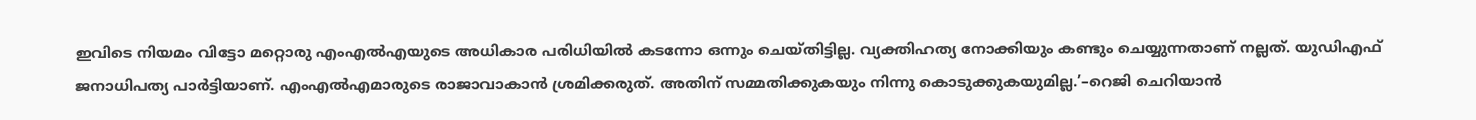ഇവിടെ നിയമം വിട്ടോ മറ്റൊരു എംഎൽഎയുടെ അധികാര പരിധിയിൽ കടന്നോ ഒന്നും ചെയ്തിട്ടില്ല. വ്യക്തിഹത്യ നോക്കിയും കണ്ടും ചെയ്യുന്നതാണ് നല്ലത്. യുഡിഎഫ് ജനാധിപത്യ പാർട്ടിയാണ്. എംഎൽഎമാരുടെ രാജാവാകാൻ ശ്രമിക്കരുത്. അതിന് സമ്മതിക്കുകയും നിന്നു കൊടുക്കുകയുമില്ല.’–റെജി ചെറിയാൻ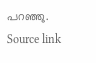പറഞ്ഞു.
Source link